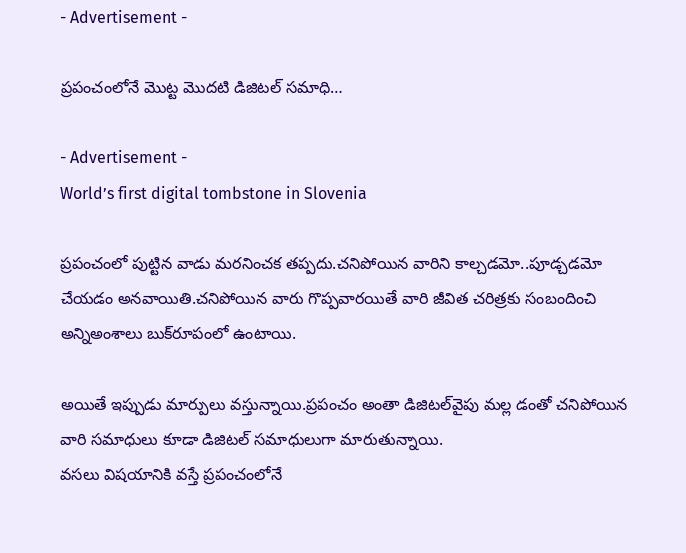- Advertisement -

ప్ర‌పంచంలోనే మొట్ట మొద‌టి డిజిట‌ల్ స‌మాధి…

- Advertisement -
World’s first digital tombstone in Slovenia

ప్ర‌పంచంలో పుట్టిన వాడు మ‌ర‌నించ‌క త‌ప్ప‌దు.చ‌నిపోయిన వారిని కాల్చ‌డ‌మో..పూడ్చ‌డ‌మో చేయ‌డం అన‌వాయితి.చ‌నిపోయిన వారు గొప్ప‌వార‌యితే వారి జీవిత చ‌రిత్ర‌కు సంబందించి అన్నిఅంశాలు బుక్‌రూపంలో ఉంటాయి.

అయితే ఇప్పుడు మార్పులు వ‌స్తున్నాయి.ప్ర‌పంచం అంతా డిజిట‌ల్‌వైపు మ‌ల్ల డంతో చ‌నిపోయిన వారి స‌మాధులు కూడా డిజిట‌ల్ స‌మాధులుగా మారుతున్నాయి.
వస‌లు విష‌యానికి వ‌స్తే ప్రపంచంలోనే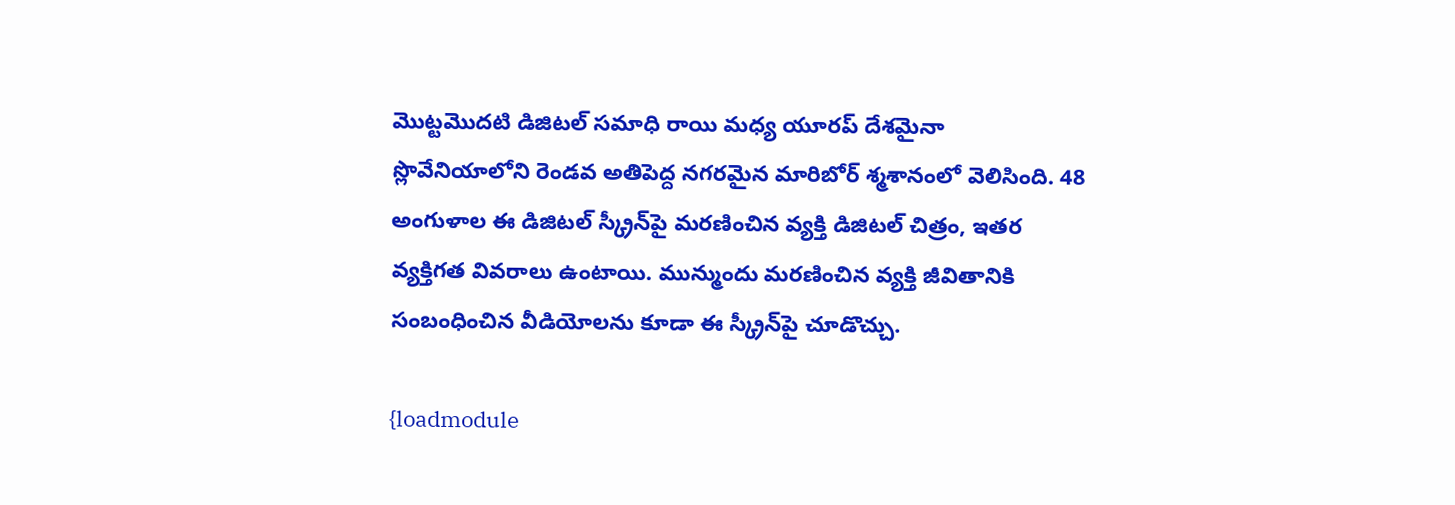మొట్టమొదటి డిజిటల్‌ సమాధి రాయి మధ్య యూరప్‌ దేశమైనా స్లొవేనియాలోని రెండవ అతిపెద్ద నగరమైన మారిబోర్‌ శ్మశానంలో వెలిసింది. 48 అంగుళాల ఈ డిజిటల్‌ స్క్రీన్‌పై మరణించిన వ్యక్తి డిజిటల్‌ చిత్రం, ఇతర వ్యక్తిగత వివరాలు ఉంటాయి. మున్ముందు మరణించిన వ్యక్తి జీవితానికి సంబంధించిన వీడియోలను కూడా ఈ స్క్రీన్‌పై చూడొచ్చు.

{loadmodule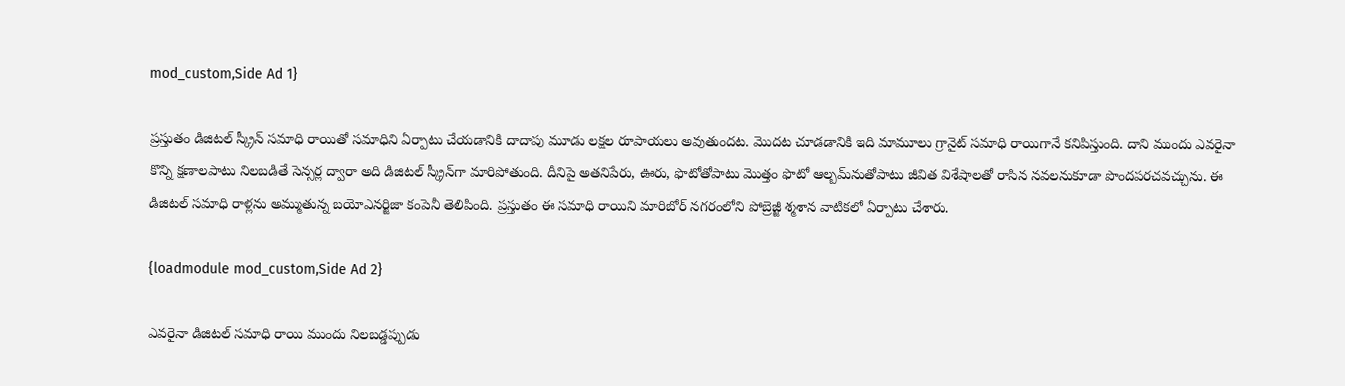mod_custom,Side Ad 1}

ప్రస్తుతం డిజిటల్‌ స్క్రీన్‌ సమాధి రాయితో సమాధిని ఏర్పాటు చేయడానికి దాదాపు మూడు లక్షల రూపాయలు అవుతుందట. మొదట చూడడానికి ఇది మామూలు గ్రానైట్‌ సమాధి రాయిగానే కనిపిస్తుంది. దాని ముందు ఎవరైనా కొన్ని క్షణాలపాటు నిలబడితే సెన్సర్ల ద్వారా అది డిజిటల్‌ స్క్రీన్‌గా మారిపోతుంది. దీనిపై అత‌నిపేరు, ఊరు, ఫొటోతోపాటు మొత్తం ఫొటో ఆల్బమ్‌నుతోపాటు జీవిత విశేషాల‌తో రాసిన న‌వ‌ల‌నుకూడా పొంద‌ప‌ర‌చ‌వచ్చును. ఈ డిజిటల్‌ సమాధి రాళ్లను అమ్ముతున్న బయోఎనర్జిజా కంపెనీ తెలిపింది. ప్రస్తుతం ఈ సమాధి రాయిని మారిబోర్‌ నగరంలోని పోబ్రెజ్జీ శ్మశాన వాటికలో ఏర్పాటు చేశారు.

{loadmodule mod_custom,Side Ad 2}

ఎవరైనా డిజిటల్‌ సమాధి రాయి ముందు నిలబడ్డప్పుడు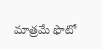మాత్రమే ఫొటో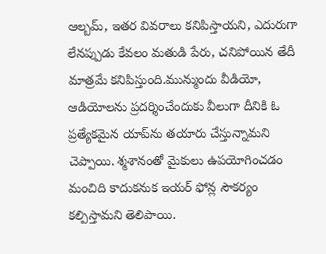ఆల్బమ్, ఇతర వివరాలు కనిపిస్తాయని, ఎదురుగా లేనప్పుడు కేవలం మతుడి పేరు, చనిపోయిన తేదీ మాత్రమే కనిపిస్తుంది.మున్ముందు వీడియో, ఆడియోలను ప్రదర్శించేందుకు వీలుగా దీనికి ఓ ప్రత్యేకమైన యాప్‌ను తయారు చేస్తున్నామని చెప్పాయి. శ్మశానంతో మైకులు ఉపయోగించడం మంచిది కాదుకనుక ఇయర్‌ ఫోన్ల సౌకర్యం కల్పిస్తామని తెలిపాయి.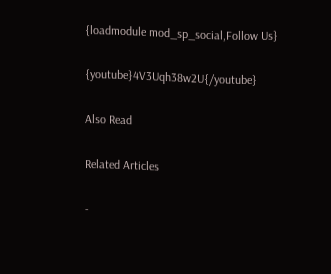{loadmodule mod_sp_social,Follow Us}

{youtube}4V3Uqh38w2U{/youtube}

Also Read

Related Articles

-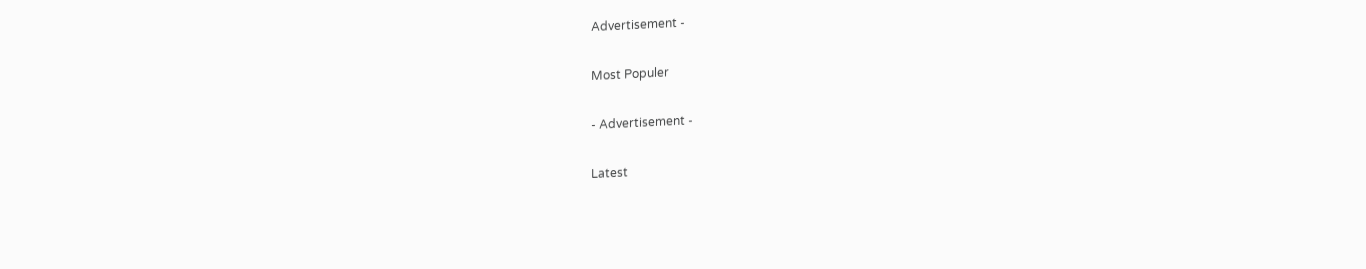Advertisement -

Most Populer

- Advertisement -

Latest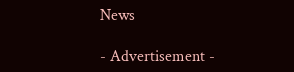News

- Advertisement -